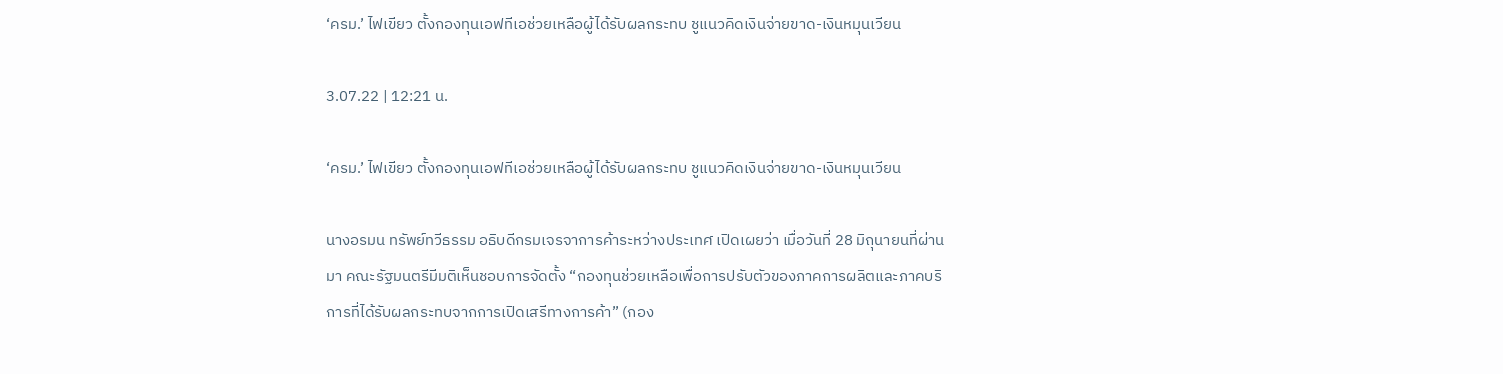‘ครม.’ ไฟเขียว ตั้งกองทุนเอฟทีเอช่วยเหลือผู้ได้รับผลกระทบ ชูแนวคิดเงินจ่ายขาด-เงินหมุนเวียน

3.07.22 | 12:21 น.

‘ครม.’ ไฟเขียว ตั้งกองทุนเอฟทีเอช่วยเหลือผู้ได้รับผลกระทบ ชูแนวคิดเงินจ่ายขาด-เงินหมุนเวียน

นางอรมน ทรัพย์ทวีธรรม อธิบดีกรมเจรจาการค้าระหว่างประเทศ เปิดเผยว่า เมื่อวันที่ 28 มิถุนายนที่ผ่านมา คณะรัฐมนตรีมีมติเห็นชอบการจัดตั้ง “กองทุนช่วยเหลือเพื่อการปรับตัวของภาคการผลิตและภาคบริการที่ได้รับผลกระทบจากการเปิดเสรีทางการค้า” (กอง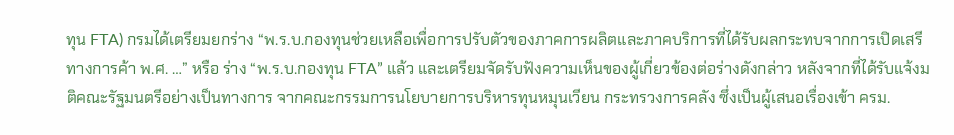ทุน FTA) กรมได้เตรียมยกร่าง “พ.ร.บ.กองทุนช่วยเหลือเพื่อการปรับตัวของภาคการผลิตและภาคบริการที่ได้รับผลกระทบจากการเปิดเสรีทางการค้า พ.ศ. …” หรือ ร่าง “พ.ร.บ.กองทุน FTA” แล้ว และเตรียมจัดรับฟังความเห็นของผู้เกี่ยวข้องต่อร่างดังกล่าว หลังจากที่ได้รับแจ้งมติคณะรัฐมนตรีอย่างเป็นทางการ จากคณะกรรมการนโยบายการบริหารทุนหมุนเวียน กระทรวงการคลัง ซึ่งเป็นผู้เสนอเรื่องเข้า ครม.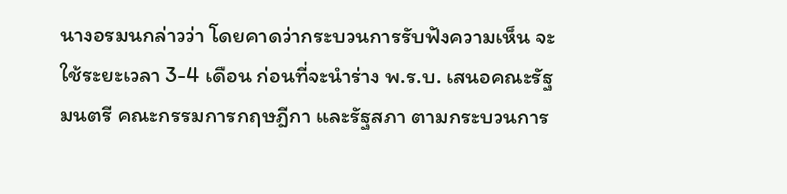นางอรมนกล่าวว่า โดยคาดว่ากระบวนการรับฟังความเห็น จะใช้ระยะเวลา 3-4 เดือน ก่อนที่จะนำร่าง พ.ร.บ. เสนอคณะรัฐมนตรี คณะกรรมการกฤษฎีกา และรัฐสภา ตามกระบวนการ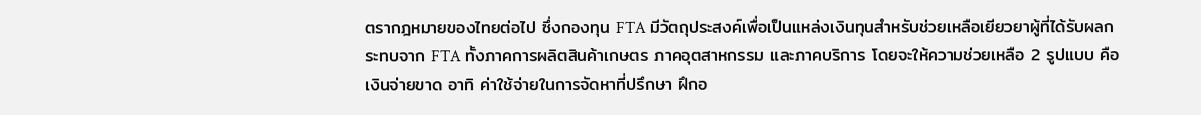ตรากฎหมายของไทยต่อไป ซึ่งกองทุน FTA มีวัตถุประสงค์เพื่อเป็นแหล่งเงินทุนสำหรับช่วยเหลือเยียวยาผู้ที่ได้รับผลกระทบจาก FTA ทั้งภาคการผลิตสินค้าเกษตร ภาคอุตสาหกรรม และภาคบริการ โดยจะให้ความช่วยเหลือ 2 รูปแบบ คือ เงินจ่ายขาด อาทิ ค่าใช้จ่ายในการจัดหาที่ปรึกษา ฝึกอ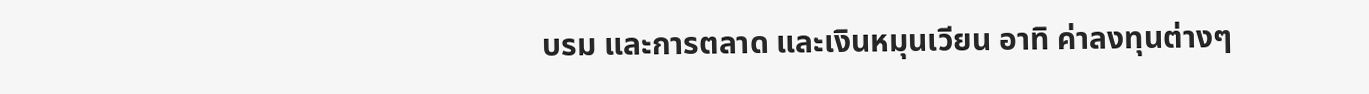บรม และการตลาด และเงินหมุนเวียน อาทิ ค่าลงทุนต่างๆ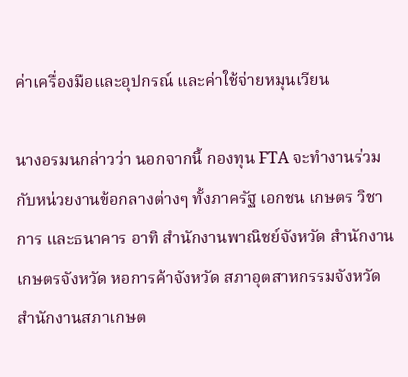ค่าเครื่องมือและอุปกรณ์ และค่าใช้จ่ายหมุนเวียน

นางอรมนกล่าวว่า นอกจากนี้ กองทุน FTA จะทำงานร่วมกับหน่วยงานข้อกลางต่างๆ ทั้งภาครัฐ เอกชน เกษตร วิชาการ และธนาคาร อาทิ สำนักงานพาณิชย์จังหวัด สำนักงานเกษตรจังหวัด หอการค้าจังหวัด สภาอุตสาหกรรมจังหวัด สำนักงานสภาเกษต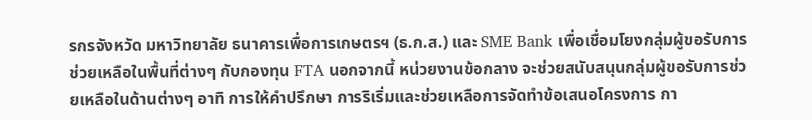รกรจังหวัด มหาวิทยาลัย ธนาคารเพื่อการเกษตรฯ (ธ.ก.ส.) และ SME Bank เพื่อเชื่อมโยงกลุ่มผู้ขอรับการช่วยเหลือในพื้นที่ต่างๆ กับกองทุน FTA นอกจากนี้ หน่วยงานข้อกลาง จะช่วยสนับสนุนกลุ่มผู้ขอรับการช่วยเหลือในด้านต่างๆ อาทิ การให้คำปรึกษา การริเริ่มและช่วยเหลือการจัดทำข้อเสนอโครงการ กา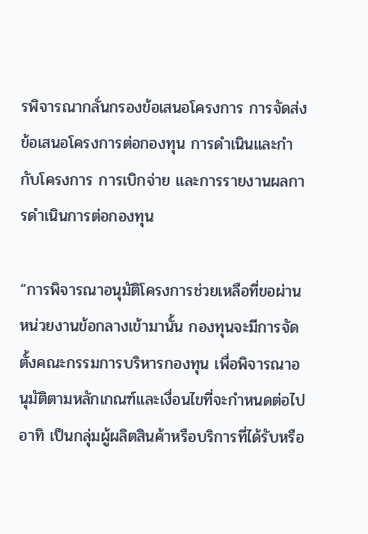รพิจารณากลั่นกรองข้อเสนอโครงการ การจัดส่งข้อเสนอโครงการต่อกองทุน การดำเนินและกำกับโครงการ การเบิกจ่าย และการรายงานผลการดำเนินการต่อกองทุน

“การพิจารณาอนุมัติโครงการช่วยเหลือที่ขอผ่านหน่วยงานข้อกลางเข้ามานั้น กองทุนจะมีการจัดตั้งคณะกรรมการบริหารกองทุน เพื่อพิจารณาอนุมัติตามหลักเกณฑ์และเงื่อนไขที่จะกำหนดต่อไป อาทิ เป็นกลุ่มผู้ผลิตสินค้าหรือบริการที่ได้รับหรือ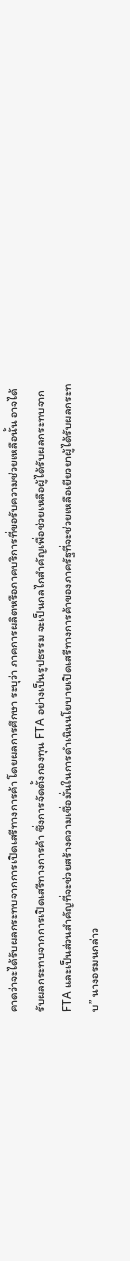คาดว่าจะได้รับผลกระทบจากการเปิดเสรีทางการค้า โดยผลการศึกษา ระบุว่า ภาคการผลิตหรือภาคบริการที่ขอรับความช่วยเหลือนั้น อาจได้รับผลกระทบจากการเปิดเสรีทางการค้า ซึ่งการจัดตั้งกองทุน FTA อย่างเป็นรูปธรรม จะเป็นกลไกสำคัญเพื่อช่วยเหลือผู้ได้รับผลกระทบจาก FTA และเป็นส่วนสำคัญที่จะช่วยสร้างความเชื่อมั่นในการดำเนินนโยบายเปิดเสรีทางการค้าของภาครัฐที่จะช่วยเหลือเยียวยาผู้ได้รับผลกระทบ” นางอรมนกล่าว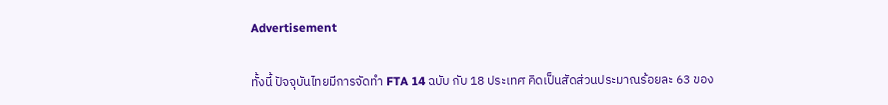Advertisement

ทั้งนี้ ปัจจุบันไทยมีการจัดทำ FTA 14 ฉบับ กับ 18 ประเทศ คิดเป็นสัดส่วนประมาณร้อยละ 63 ของ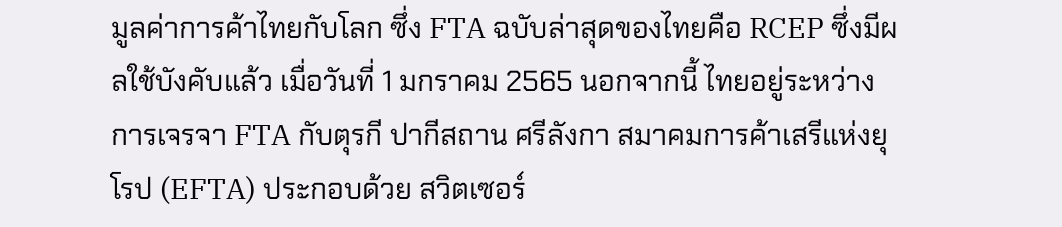มูลค่าการค้าไทยกับโลก ซึ่ง FTA ฉบับล่าสุดของไทยคือ RCEP ซึ่งมีผลใช้บังคับแล้ว เมื่อวันที่ 1 มกราคม 2565 นอกจากนี้ ไทยอยู่ระหว่างการเจรจา FTA กับตุรกี ปากีสถาน ศรีลังกา สมาคมการค้าเสรีแห่งยุโรป (EFTA) ประกอบด้วย สวิตเซอร์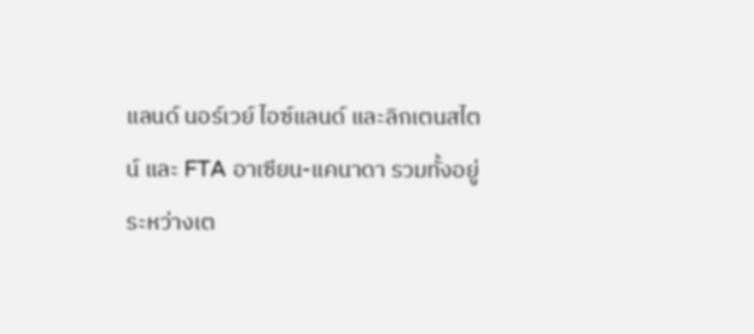แลนด์ นอร์เวย์ ไอซ์แลนด์ และลิกเตนสไตน์ และ FTA อาเซียน-แคนาดา รวมทั้งอยู่ระหว่างเต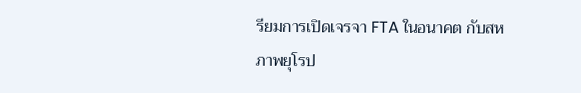รียมการเปิดเจรจา FTA ในอนาคต กับสหภาพยุโรป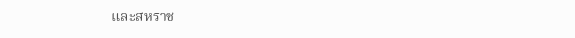และสหราช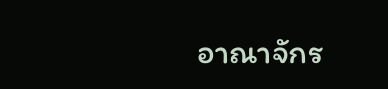อาณาจักร